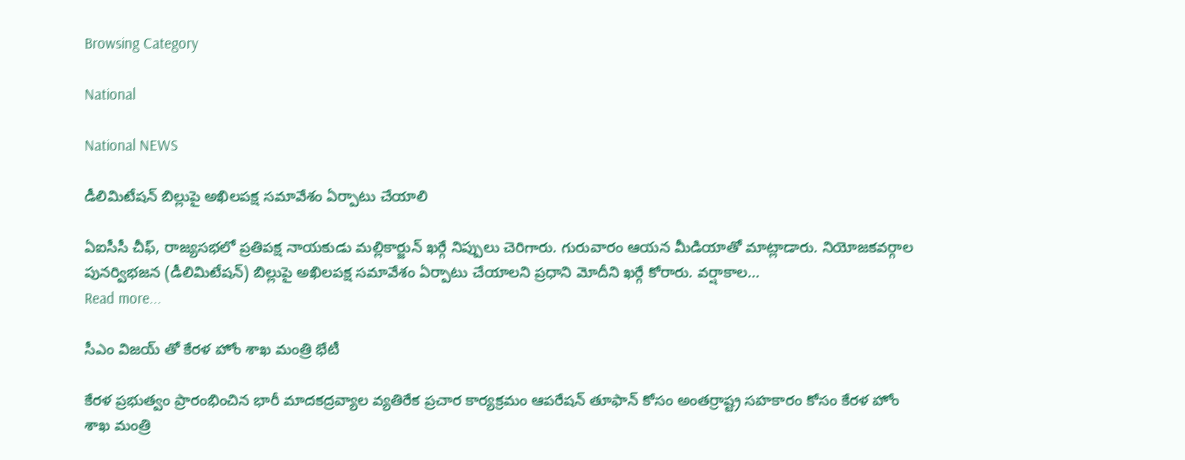Browsing Category

National

National NEWS

డీలిమిటేషన్ బిల్లుపై అఖిలపక్ష సమావేశం ఏర్పాటు చేయాలి

ఏఐసీసీ చీఫ్‌, రాజ్య‌స‌భ‌లో ప్ర‌తిపక్ష నాయ‌కుడు మ‌ల్లికార్జున్ ఖ‌ర్గే నిప్పులు చెరిగారు. గురువారం ఆయ‌న మీడియాతో మాట్లాడారు. నియోజకవర్గాల పునర్విభజన (డీలిమిటేషన్) బిల్లుపై అఖిలపక్ష సమావేశం ఏర్పాటు చేయాలని ప్రధాని మోదీని ఖర్గే కోరారు. వర్షాకాల…
Read more...

సీఎం విజ‌య్ తో కేర‌ళ హోం శాఖ మంత్రి భేటీ

కేరళ ప్రభుత్వం ప్రారంభించిన భారీ మాదకద్రవ్యాల వ్యతిరేక ప్రచార కార్యక్రమం ఆపరేషన్ తూఫాన్ కోసం అంతర్రాష్ట్ర సహకారం కోసం కేరళ హోం శాఖ‌ మంత్రి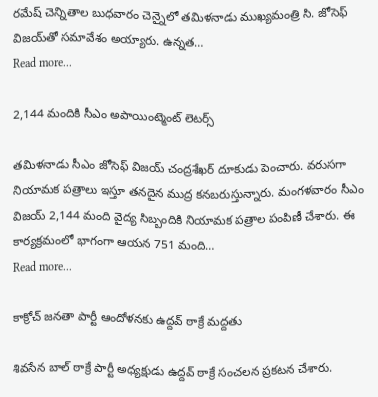రమేష్ చెన్నితాల బుధవారం చెన్నైలో తమిళనాడు ముఖ్యమంత్రి సి. జోసెఫ్ విజయ్‌తో సమావేశం అయ్యారు. ఉన్నత…
Read more...

2,144 మందికి సీఎం అపాయింట్మెంట్ లెట‌ర్స్

త‌మిళ‌నాడు సీఎం జోసెఫ్ విజ‌య్ చంద్ర‌శేఖ‌ర్ దూకుడు పెంచారు. వ‌రుస‌గా నియామ‌క పత్రాలు ఇస్తూ త‌న‌దైన ముద్ర క‌న‌బ‌రుస్తున్నారు. మంగ‌ళ‌వారం సీఎం విజయ్ 2,144 మంది వైద్య సిబ్బందికి నియామక పత్రాల పంపిణీ చేశారు. ఈ కార్యక్రమంలో భాగంగా ఆయన 751 మంది…
Read more...

కాక్రోచ్ జ‌నతా పార్టీ ఆందోళ‌న‌కు ఉద్ద‌వ్ ఠాక్రే మ‌ద్ద‌తు

శివ‌సేన బాల్ ఠాక్రే పార్టీ అధ్య‌క్షుడు ఉద్ద‌వ్ ఠాక్రే సంచ‌ల‌న ప్ర‌క‌ట‌న చేశారు.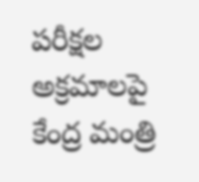పరీక్షల అక్రమాలపై కేంద్ర మంత్రి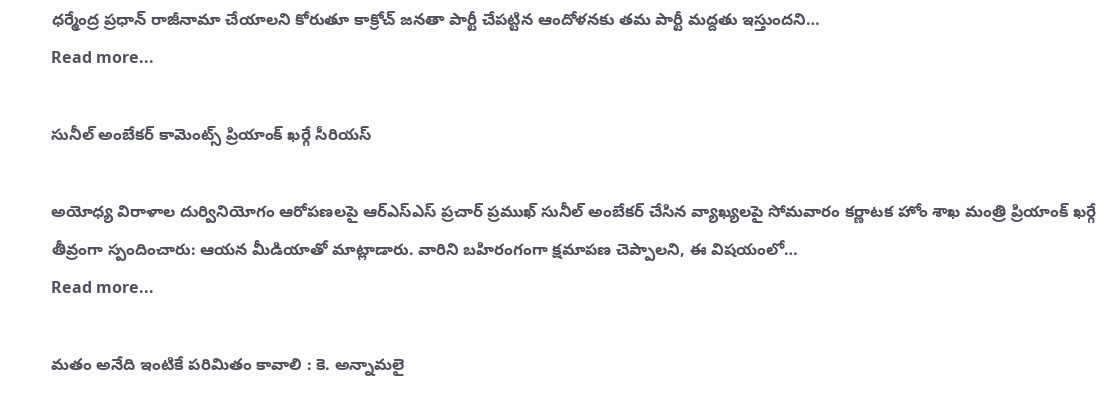ధ‌ర్మేంద్ర ప్ర‌ధాన్ రాజీనామా చేయాల‌ని కోరుతూ కాక్రోచ్ జ‌న‌తా పార్టీ చేప‌ట్టిన ఆందోళ‌న‌కు త‌మ పార్టీ మ‌ద్ద‌తు ఇస్తుంద‌ని…
Read more...

సునీల్ అంబేక‌ర్ కామెంట్స్ ప్రియాంక్ ఖ‌ర్గే సీరియ‌స్

అయోధ్య విరాళాల దుర్వినియోగం ఆరోపణలపై ఆర్ఎస్ఎస్ ప్రచార్ ప్రముఖ్ సునీల్ అంబేకర్ చేసిన వ్యాఖ్యలపై సోమ‌వారం కర్ణాటక హోం శాఖ మంత్రి ప్రియాంక్ ఖర్గే తీవ్రంగా స్పందించారు: ఆయ‌న మీడియాతో మాట్లాడారు. వారిని బహిరంగంగా క్షమాపణ చెప్పాల‌ని, ఈ విష‌యంలో…
Read more...

మతం అనేది ఇంటికే పరిమితం కావాలి : కె. అన్నామ‌లై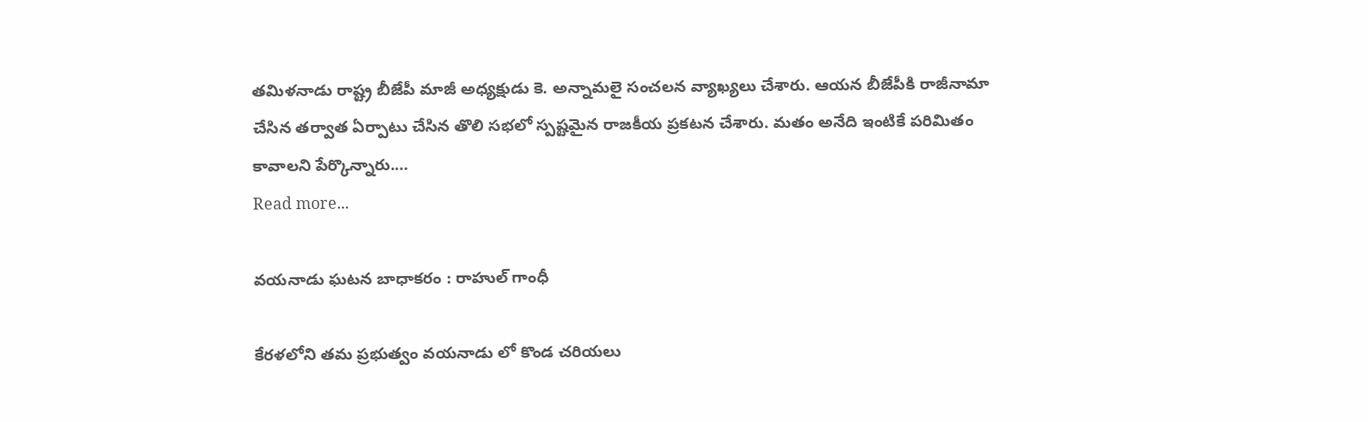త‌మిళ‌నాడు రాష్ట్ర బీజేపీ మాజీ అధ్య‌క్షుడు కె. అన్నామ‌లై సంచ‌ల‌న వ్యాఖ్య‌లు చేశారు. ఆయ‌న బీజేపీకి రాజీనామా చేసిన త‌ర్వాత ఏర్పాటు చేసిన తొలి స‌భ‌లో స్ప‌ష్ట‌మైన రాజ‌కీయ ప్ర‌క‌ట‌న చేశారు. మ‌తం అనేది ఇంటికే ప‌రిమితం కావాల‌ని పేర్కొన్నారు.…
Read more...

వయ‌నాడు ఘ‌ట‌న బాధాక‌రం : రాహుల్ గాంధీ

కేర‌ళ‌లోని త‌మ ప్ర‌భుత్వం వ‌య‌నాడు లో కొండ చ‌రియ‌లు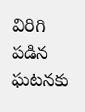విరిగి ప‌డిన ఘ‌ట‌న‌కు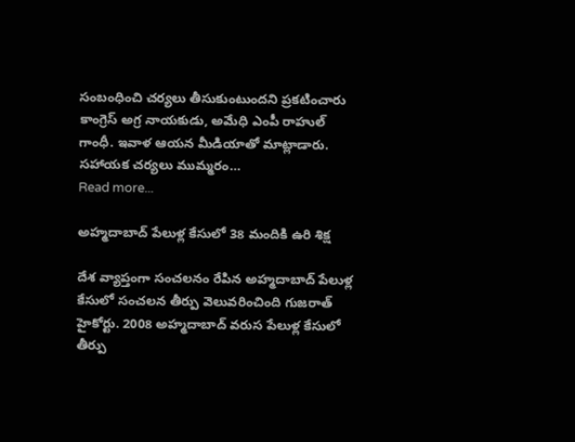సంబంధించి చ‌ర్య‌లు తీసుకుంటుంద‌ని ప్ర‌క‌టించారు కాంగ్రెస్ అగ్ర నాయ‌కుడు, అమేధి ఎంపీ రాహుల్ గాంధీ. ఇవాళ ఆయ‌న మీడియాతో మాట్లాడారు. సహాయ‌క చ‌ర్య‌లు ముమ్మ‌రం…
Read more...

అహ్మ‌దాబాద్ పేలుళ్ల కేసులో 38 మందికి ఉరి శిక్ష

దేశ వ్యాప్తంగా సంచ‌లనం రేపిన అహ్మ‌దాబాద్ పేలుళ్ల కేసులో సంచ‌ల‌న తీర్పు వెలువ‌రించింది గుజ‌రాత్ హైకోర్టు. 2008 అహ్మదాబాద్‌ వరుస పేలుళ్ల కేసులో తీర్పు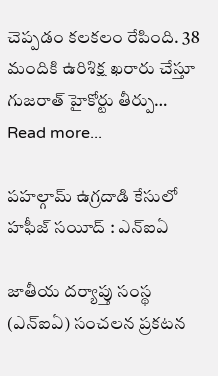చెప్ప‌డం క‌ల‌క‌లం రేపింది. 38 మందికి ఉరిశిక్ష ఖరారు చేస్తూ గుజరాత్‌ హైకోర్టు తీర్పు…
Read more...

ప‌హ‌ల్గామ్ ఉగ్ర‌దాడి కేసులో హ‌ఫీజ్ స‌యీద్ : ఎన్ఐఏ

జాతీయ ద‌ర్యాప్తు సంస్థ (ఎన్ఐఏ) సంచ‌ల‌న ప్ర‌క‌ట‌న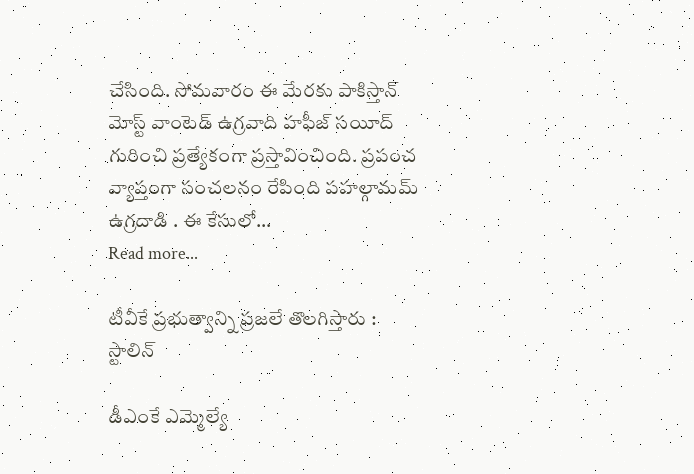చేసింది. సోమ‌వారం ఈ మేర‌కు పాకిస్తాన్ మోస్ట్ వాంటెడ్ ఉగ్ర‌వాది హ‌ఫీజ్ స‌యీద్ గురించి ప్ర‌త్యేకంగా ప్ర‌స్తావించింది. ప్ర‌పంచ వ్యాప్తంగా సంచ‌ల‌నం రేపింది ప‌హల్గామ‌మ్ ఉగ్ర‌దాడి . ఈ కేసులో…
Read more...

టీవీకే ప్ర‌భుత్వాన్ని ప్ర‌జ‌లే తొల‌గిస్తారు : స్టాలిన్

డీఎంకే ఎమ్మెల్యే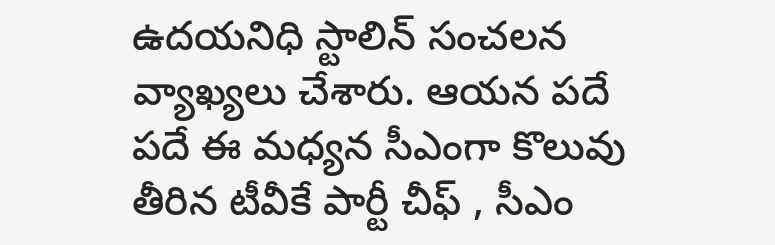ఉద‌య‌నిధి స్టాలిన్ సంచ‌ల‌న వ్యాఖ్య‌లు చేశారు. ఆయ‌న ప‌దే ప‌దే ఈ మ‌ధ్య‌న సీఎంగా కొలువు తీరిన టీవీకే పార్టీ చీఫ్ , సీఎం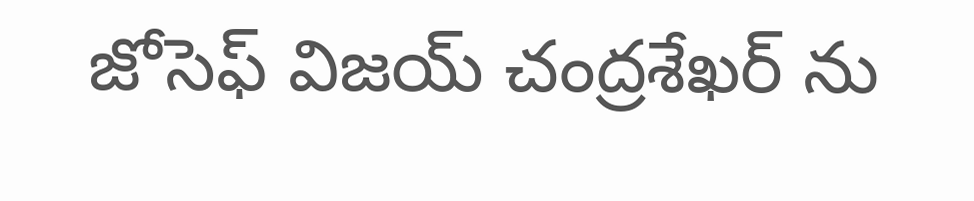జోసెఫ్ విజ‌య్ చంద్ర‌శేఖ‌ర్ ను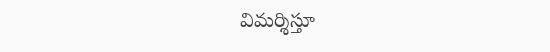విమ‌ర్శిస్తూ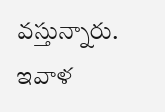వ‌స్తున్నారు. ఇవాళ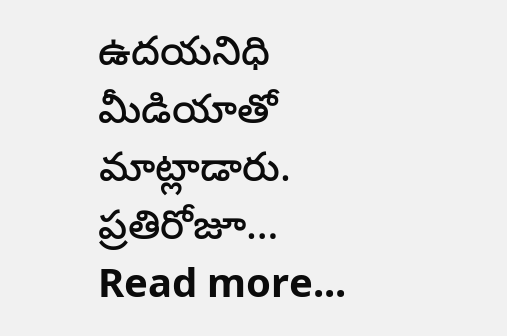ఉద‌య‌నిధి మీడియాతో మాట్లాడారు. ప్రతిరోజూ…
Read more...